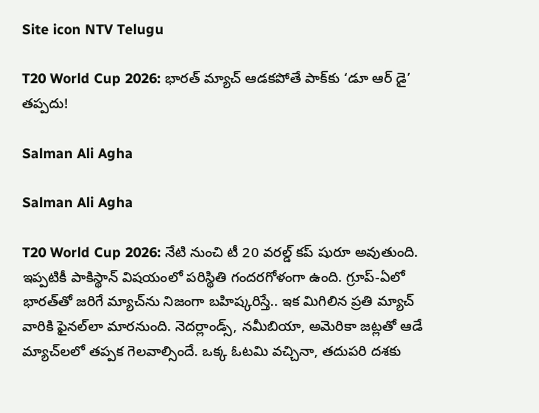Site icon NTV Telugu

T20 World Cup 2026: భారత్ మ్యాచ్ ఆడకపోతే పాక్‌కు ‘డూ ఆర్ డై’ తప్పదు!

Salman Ali Agha

Salman Ali Agha

T20 World Cup 2026: నేటి నుంచి టీ 20 వరల్డ్ కప్ షురూ అవుతుంది. ఇప్పటికీ పాకిస్థాన్ విషయంలో పరిస్థితి గందరగోళంగా ఉంది. గ్రూప్-ఏలో భారత్‌తో జరిగే మ్యాచ్‌ను నిజంగా బహిష్కరిస్తే.. ఇక మిగిలిన ప్రతి మ్యాచ్ వారికి ఫైనల్‌లా మారనుంది. నెదర్లాండ్స్, నమీబియా, అమెరికా జట్లతో ఆడే మ్యాచ్‌లలో తప్పక గెలవాల్సిందే. ఒక్క ఓటమి వచ్చినా, తదుపరి దశకు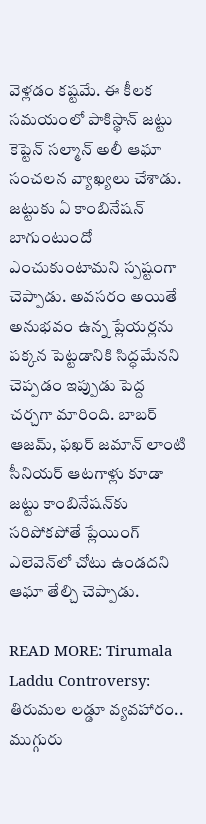వెళ్లడం కష్టమే. ఈ కీలక సమయంలో పాకిస్థాన్ జట్టు కెప్టెన్ సల్మాన్ అలీ ఆఘా సంచలన వ్యాఖ్యలు చేశాడు. జట్టుకు ఏ కాంబినేషన్ బాగుంటుందో ఎంచుకుంటామని స్పష్టంగా చెప్పాడు. అవసరం అయితే అనుభవం ఉన్న ప్లేయర్లను పక్కన పెట్టడానికి సిద్ధమేనని చెప్పడం ఇప్పుడు పెద్ద చర్చగా మారింది. బాబర్ ఆజమ్, ఫఖర్ జమాన్ లాంటి సీనియర్ ఆటగాళ్లు కూడా జట్టు కాంబినేషన్‌కు సరిపోకపోతే ప్లేయింగ్ ఎలెవెన్‌లో చోటు ఉండదని ఆఘా తేల్చి చెప్పాడు.

READ MORE: Tirumala Laddu Controversy: తిరుమల లడ్డూ వ్యవహారం.. ముగ్గురు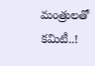మంత్రులతో కమిటీ..!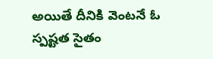అయితే దీనికి వెంటనే ఓ స్పష్టత సైతం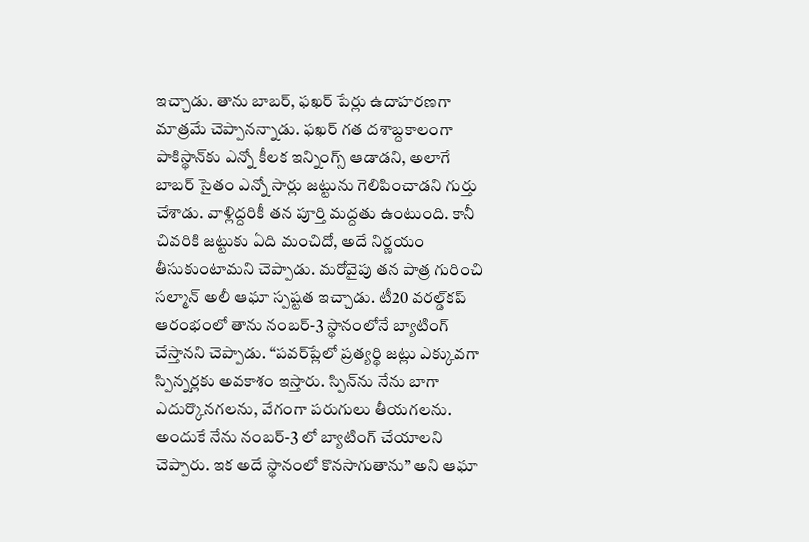ఇచ్చాడు. తాను బాబర్, ఫఖర్ పేర్లు ఉదాహరణగా మాత్రమే చెప్పానన్నాడు. ఫఖర్ గత దశాబ్దకాలంగా పాకిస్థాన్‌కు ఎన్నో కీలక ఇన్నింగ్స్ ఆడాడని, అలాగే బాబర్ సైతం ఎన్నో సార్లు జట్టును గెలిపించాడని గుర్తు చేశాడు. వాళ్లిద్దరికీ తన పూర్తి మద్దతు ఉంటుంది. కానీ చివరికి జట్టుకు ఏది మంచిదో, అదే నిర్ణయం తీసుకుంటామని చెప్పాడు. మరోవైపు తన పాత్ర గురించి సల్మాన్ అలీ ఆఘా స్పష్టత ఇచ్చాడు. టీ20 వరల్డ్‌కప్ ఆరంభంలో తాను నంబర్-3 స్థానంలోనే బ్యాటింగ్ చేస్తానని చెప్పాడు. “పవర్‌ప్లేలో ప్రత్యర్థి జట్లు ఎక్కువగా స్పిన్నర్లకు అవకాశం ఇస్తారు. స్పిన్‌ను నేను బాగా ఎదుర్కొనగలను, వేగంగా పరుగులు తీయగలను. అందుకే నేను నంబర్-3 లో బ్యాటింగ్ చేయాలని చెప్పారు. ఇక అదే స్థానంలో కొనసాగుతాను” అని ఆఘా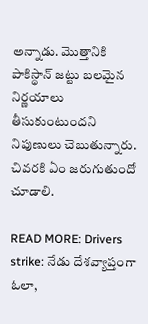అన్నాడు. మొత్తానికి పాకిస్థాన్ జట్టు బలమైన నిర్ణయాలు తీసుకుంటుందని నిపుణులు చెబుతున్నారు. చివరకి ఏం జరుగుతుందో చూడాలి.

READ MORE: Drivers strike: నేడు దేశవ్యాప్తంగా ఓలా,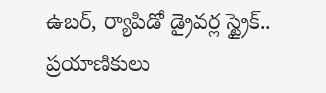ఉబర్, ర్యాపిడో డ్రైవర్ల స్ట్రైక్.. ప్రయాణికులు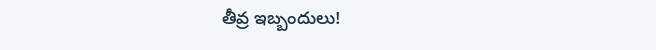తీవ్ర ఇబ్బందులు!